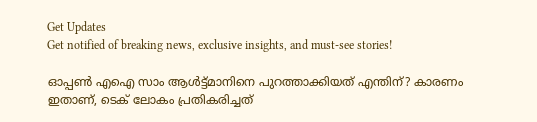Get Updates
Get notified of breaking news, exclusive insights, and must-see stories!

ഓപ്പണ്‍ എഐ സാം ആള്‍ട്ട്മാനിനെ പുറത്താക്കിയത് എന്തിന്? കാരണം ഇതാണ്, ടെക് ലോകം പ്രതികരിച്ചത്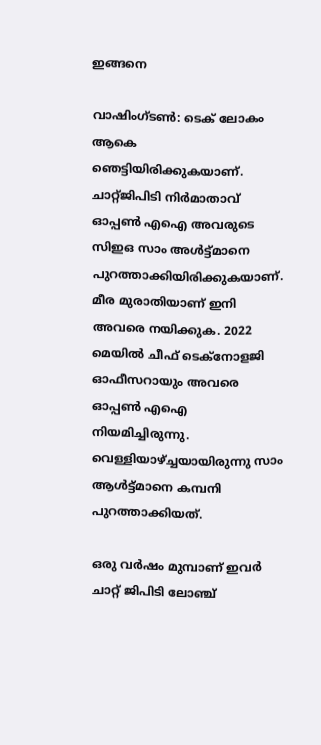ഇങ്ങനെ

വാഷിംഗ്ടണ്‍: ടെക് ലോകം ആകെ ഞെട്ടിയിരിക്കുകയാണ്. ചാറ്റ്ജിപിടി നിര്‍മാതാവ് ഓപ്പണ്‍ എഐ അവരുടെ സിഇഒ സാം അള്‍ട്ട്മാനെ പുറത്താക്കിയിരിക്കുകയാണ്. മീര മുരാതിയാണ് ഇനി അവരെ നയിക്കുക. 2022 മെയില്‍ ചീഫ് ടെക്‌നോളജി ഓഫീസറായും അവരെ ഓപ്പണ്‍ എഐ നിയമിച്ചിരുന്നു. വെള്ളിയാഴ്ച്ചയായിരുന്നു സാം ആള്‍ട്ട്മാനെ കമ്പനി പുറത്താക്കിയത്.

ഒരു വര്‍ഷം മുമ്പാണ് ഇവര്‍ ചാറ്റ് ജിപിടി ലോഞ്ച്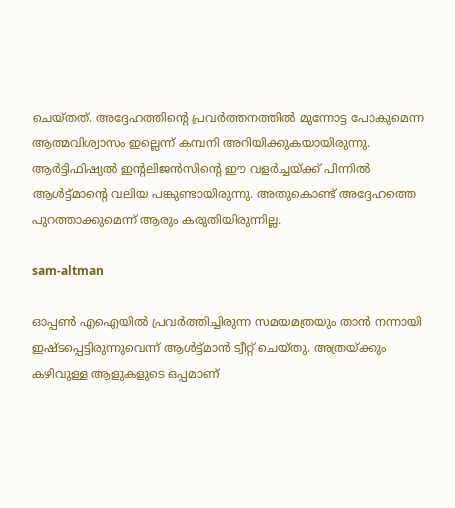ചെയ്തത്. അദ്ദേഹത്തിന്റെ പ്രവര്‍ത്തനത്തില്‍ മുന്നോട്ട പോകുമെന്ന ആത്മവിശ്വാസം ഇല്ലെന്ന് കമ്പനി അറിയിക്കുകയായിരുന്നു. ആര്‍ട്ടിഫിഷ്യല്‍ ഇന്റലിജന്‍സിന്റെ ഈ വളര്‍ച്ചയ്ക്ക് പിന്നില്‍ ആള്‍ട്ട്മാന്റെ വലിയ പങ്കുണ്ടായിരുന്നു. അതുകൊണ്ട് അദ്ദേഹത്തെ പുറത്താക്കുമെന്ന് ആരും കരുതിയിരുന്നില്ല.

sam-altman

ഓപ്പണ്‍ എഐയില്‍ പ്രവര്‍ത്തിച്ചിരുന്ന സമയമത്രയും താന്‍ നന്നായി ഇഷ്ടപ്പെട്ടിരുന്നുവെന്ന് ആള്‍ട്ട്മാന്‍ ട്വീറ്റ് ചെയ്തു. അത്രയ്ക്കും കഴിവുള്ള ആളുകളുടെ ഒപ്പമാണ്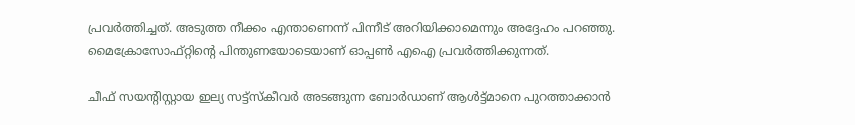പ്രവര്‍ത്തിച്ചത്. അടുത്ത നീക്കം എന്താണെന്ന് പിന്നീട് അറിയിക്കാമെന്നും അദ്ദേഹം പറഞ്ഞു. മൈക്രോസോഫ്റ്റിന്റെ പിന്തുണയോടെയാണ് ഓപ്പണ്‍ എഐ പ്രവര്‍ത്തിക്കുന്നത്.

ചീഫ് സയന്റിസ്റ്റായ ഇല്യ സട്ട്‌സ്‌കീവര്‍ അടങ്ങുന്ന ബോര്‍ഡാണ് ആള്‍ട്ട്മാനെ പുറത്താക്കാന്‍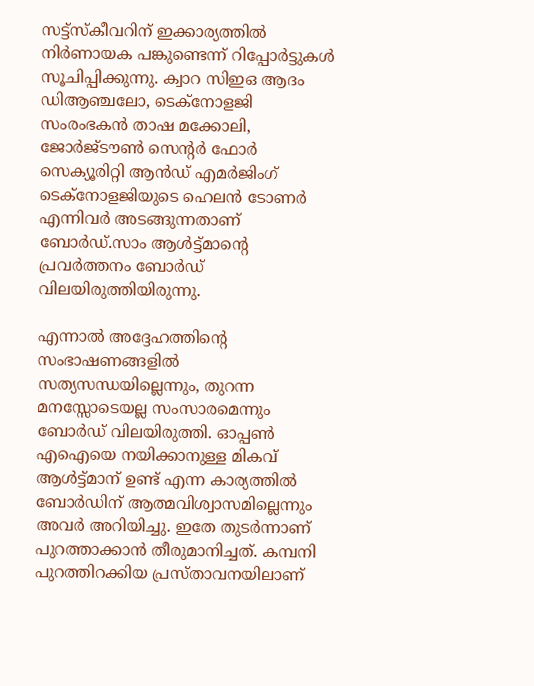സട്ട്‌സ്‌കീവറിന് ഇക്കാര്യത്തില്‍ നിര്‍ണായക പങ്കുണ്ടെന്ന് റിപ്പോര്‍ട്ടുകള്‍ സൂചിപ്പിക്കുന്നു. ക്വാറ സിഇഒ ആദം ഡിആഞ്ചലോ, ടെക്‌നോളജി സംരംഭകന്‍ താഷ മക്കോലി, ജോര്‍ജ്ടൗണ്‍ സെന്റര്‍ ഫോര്‍ സെക്യൂരിറ്റി ആന്‍ഡ് എമര്‍ജിംഗ് ടെക്‌നോളജിയുടെ ഹെലന്‍ ടോണര്‍ എന്നിവര്‍ അടങ്ങുന്നതാണ് ബോര്‍ഡ്.സാം ആള്‍ട്ട്മാന്റെ പ്രവര്‍ത്തനം ബോര്‍ഡ് വിലയിരുത്തിയിരുന്നു.

എന്നാല്‍ അദ്ദേഹത്തിന്റെ സംഭാഷണങ്ങളില്‍ സത്യസന്ധയില്ലെന്നും, തുറന്ന മനസ്സോടെയല്ല സംസാരമെന്നും ബോര്‍ഡ് വിലയിരുത്തി. ഓപ്പണ്‍ എഐയെ നയിക്കാനുള്ള മികവ് ആള്‍ട്ട്മാന് ഉണ്ട് എന്ന കാര്യത്തില്‍ ബോര്‍ഡിന് ആത്മവിശ്വാസമില്ലെന്നും അവര്‍ അറിയിച്ചു. ഇതേ തുടര്‍ന്നാണ് പുറത്താക്കാന്‍ തീരുമാനിച്ചത്. കമ്പനി പുറത്തിറക്കിയ പ്രസ്താവനയിലാണ്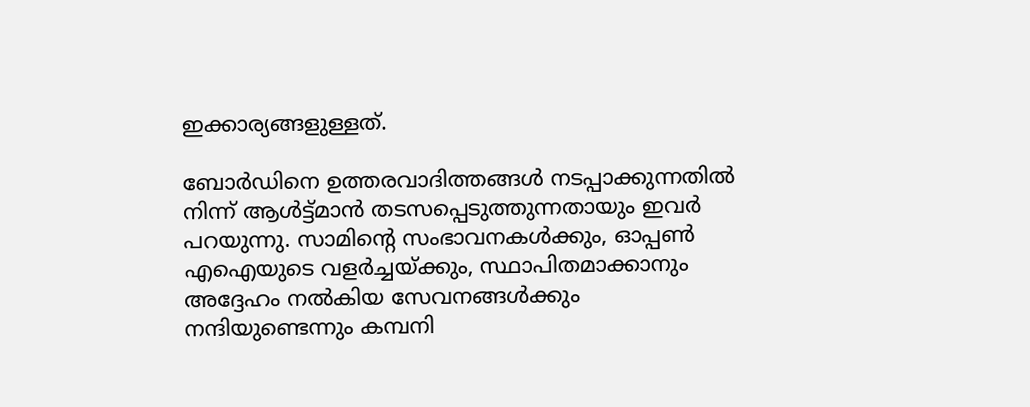ഇക്കാര്യങ്ങളുള്ളത്.

ബോര്‍ഡിനെ ഉത്തരവാദിത്തങ്ങള്‍ നടപ്പാക്കുന്നതില്‍ നിന്ന് ആള്‍ട്ട്മാന്‍ തടസപ്പെടുത്തുന്നതായും ഇവര്‍ പറയുന്നു. സാമിന്റെ സംഭാവനകള്‍ക്കും, ഓപ്പണ്‍ എഐയുടെ വളര്‍ച്ചയ്ക്കും, സ്ഥാപിതമാക്കാനും അദ്ദേഹം നല്‍കിയ സേവനങ്ങള്‍ക്കും നന്ദിയുണ്ടെന്നും കമ്പനി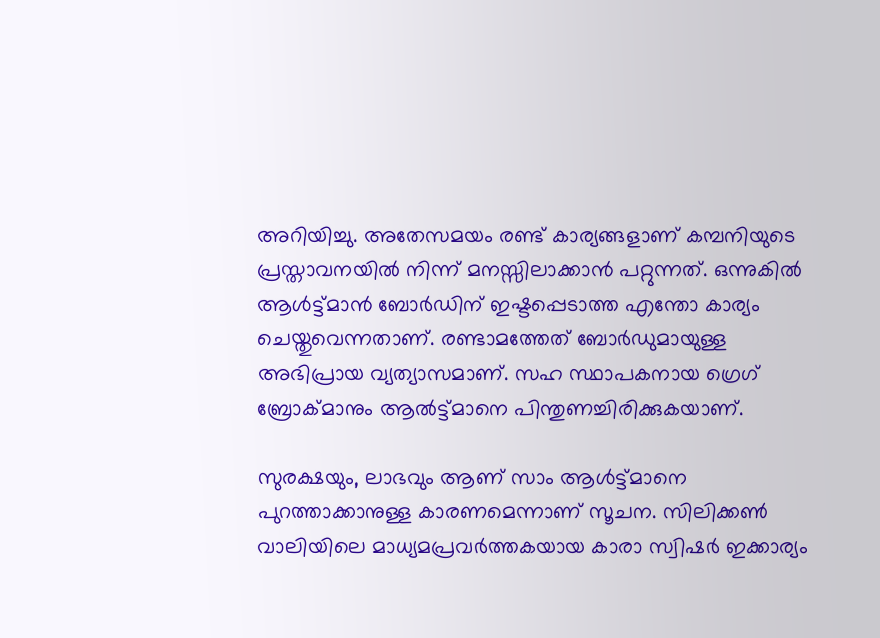അറിയിച്ചു. അതേസമയം രണ്ട് കാര്യങ്ങളാണ് കമ്പനിയുടെ പ്രസ്താവനയില്‍ നിന്ന് മനസ്സിലാക്കാന്‍ പറ്റുന്നത്. ഒന്നുകില്‍ ആള്‍ട്ട്മാന്‍ ബോര്‍ഡിന് ഇഷ്ടപ്പെടാത്ത എന്തോ കാര്യം ചെയ്തുവെന്നതാണ്. രണ്ടാമത്തേത് ബോര്‍ഡുമായുള്ള അഭിപ്രായ വ്യത്യാസമാണ്. സഹ സ്ഥാപകനായ ഗ്രെഗ് ബ്രോക്മാനും ആല്‍ട്ട്മാനെ പിന്തുണച്ചിരിക്കുകയാണ്.

സുരക്ഷയും, ലാഭവും ആണ് സാം ആള്‍ട്ട്മാനെ പുറത്താക്കാനുള്ള കാരണമെന്നാണ് സൂചന. സിലിക്കണ്‍ വാലിയിലെ മാധ്യമപ്രവര്‍ത്തകയായ കാരാ സ്വിഷര്‍ ഇക്കാര്യം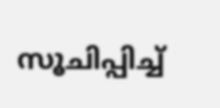സൂചിപ്പിച്ച്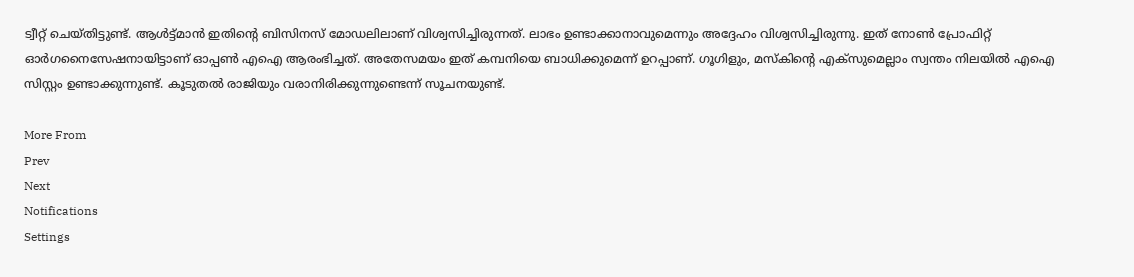ട്വീറ്റ് ചെയ്തിട്ടുണ്ട്. ആള്‍ട്ട്മാന്‍ ഇതിന്റെ ബിസിനസ് മോഡലിലാണ് വിശ്വസിച്ചിരുന്നത്. ലാഭം ഉണ്ടാക്കാനാവുമെന്നും അദ്ദേഹം വിശ്വസിച്ചിരുന്നു. ഇത് നോണ്‍ പ്രോഫിറ്റ് ഓര്‍ഗനൈസേഷനായിട്ടാണ് ഓപ്പണ്‍ എഐ ആരംഭിച്ചത്. അതേസമയം ഇത് കമ്പനിയെ ബാധിക്കുമെന്ന് ഉറപ്പാണ്. ഗൂഗിളും, മസ്‌കിന്റെ എക്‌സുമെല്ലാം സ്വന്തം നിലയില്‍ എഐ സിസ്റ്റം ഉണ്ടാക്കുന്നുണ്ട്. കൂടുതല്‍ രാജിയും വരാനിരിക്കുന്നുണ്ടെന്ന് സൂചനയുണ്ട്.

More From
Prev
Next
Notifications
Settings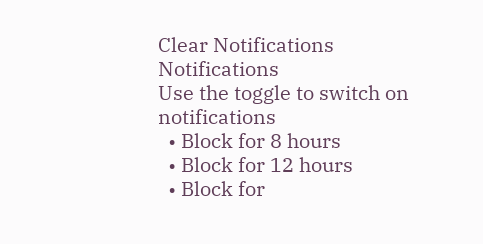Clear Notifications
Notifications
Use the toggle to switch on notifications
  • Block for 8 hours
  • Block for 12 hours
  • Block for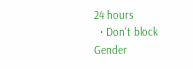24 hours
  • Don't block
Gender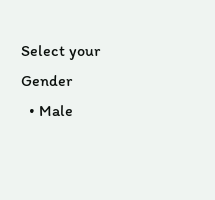Select your Gender
  • Male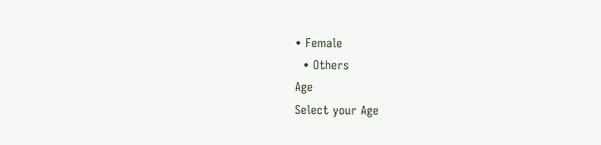• Female
  • Others
Age
Select your Age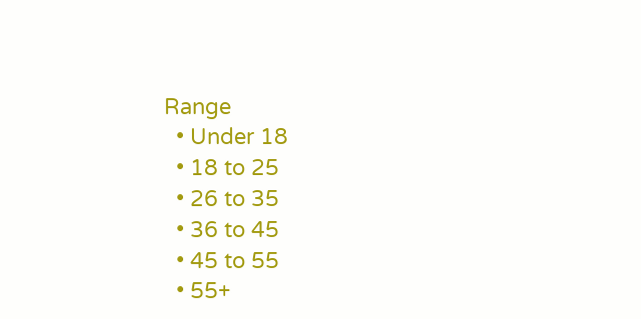Range
  • Under 18
  • 18 to 25
  • 26 to 35
  • 36 to 45
  • 45 to 55
  • 55+